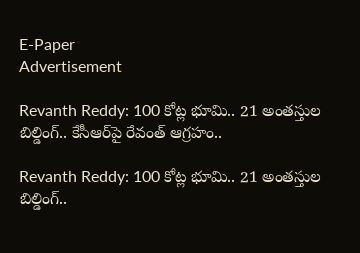E-Paper
Advertisement

Revanth Reddy: 100 కోట్ల భూమి.. 21 అంతస్తుల బిల్డింగ్.. కేసీఆర్‌పై రేవంత్ ఆగ్రహం..

Revanth Reddy: 100 కోట్ల భూమి.. 21 అంతస్తుల బిల్డింగ్..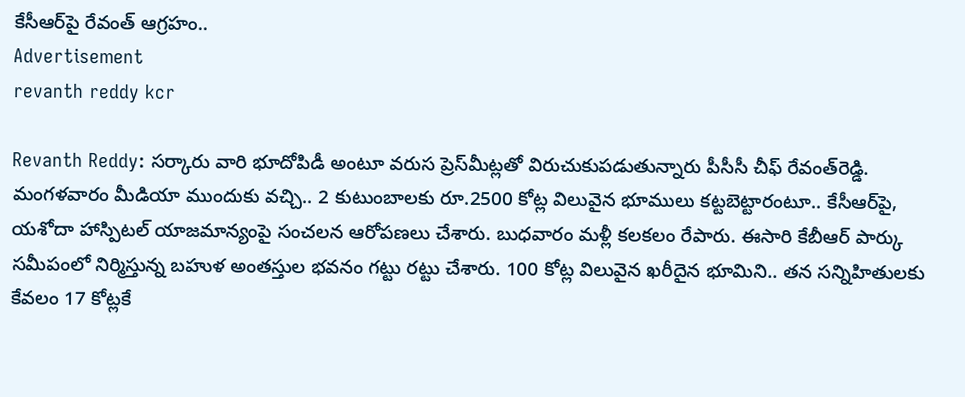కేసీఆర్‌పై రేవంత్ ఆగ్రహం..
Advertisement
revanth reddy kcr

Revanth Reddy: సర్కారు వారి భూదోపిడీ అంటూ వరుస ప్రెస్‌మీట్లతో విరుచుకుపడుతున్నారు పీసీసీ చీఫ్ రేవంత్‌రెడ్డి. మంగళవారం మీడియా ముందుకు వచ్చి.. 2 కుటుంబాలకు రూ.2500 కోట్ల విలువైన భూములు కట్టబెట్టారంటూ.. కేసీఆర్‌పై, యశోదా హాస్పిటల్ యాజమాన్యంపై సంచలన ఆరోపణలు చేశారు. బుధవారం మళ్లీ కలకలం రేపారు. ఈసారి కేబీఆర్ పార్కు సమీపంలో నిర్మిస్తున్న బహుళ అంతస్తుల భవనం గట్టు రట్టు చేశారు. 100 కోట్ల విలువైన ఖరీదైన భూమిని.. తన సన్నిహితులకు కేవలం 17 కోట్లకే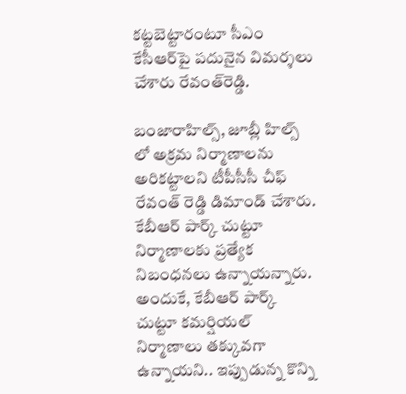కట్టబెట్టారంటూ సీఎం కేసీఆర్‌పై పదునైన విమర్శలు చేశారు రేవంత్‌రెడ్డి.

బంజారాహిల్స్, జూబ్లీ హిల్స్ లో అక్రమ నిర్మాణాలను అరికట్టాలని టీపీసీసీ చీఫ్ రేవంత్ రెడ్డి డిమాండ్ చేశారు. కేబీఆర్ పార్క్ చుట్టూ నిర్మాణాలకు ప్రత్యేక నిబంధనలు ఉన్నాయన్నారు. అందుకే, కేబీఆర్ పార్క్ చుట్టూ కమర్షియల్ నిర్మాణాలు తక్కువగా ఉన్నాయని.. ఇప్పుడున్న కొన్ని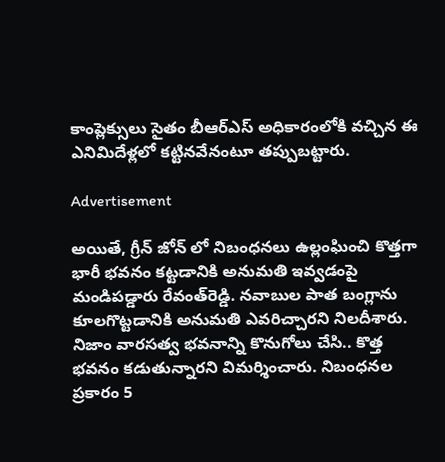కాంప్లెక్సులు సైతం బీఆర్ఎస్ అధికారంలోకి వచ్చిన ఈ ఎనిమిదేళ్లలో కట్టినవేనంటూ తప్పుబట్టారు.

Advertisement

అయితే, గ్రీన్ జోన్ లో నిబంధనలు ఉల్లంఘించి కొత్తగా భారీ భవనం కట్టడానికి అనుమతి ఇవ్వడంపై మండిపడ్డారు రేవంత్‌రెడ్డి. నవాబుల పాత బంగ్లాను కూలగొట్టడానికి అనుమతి ఎవరిచ్చారని నిలదీశారు. నిజాం వారసత్వ భవనాన్ని కొనుగోలు చేసి.. కొత్త భవనం కడుతున్నారని విమర్శించారు. నిబంధనల ప్రకారం 5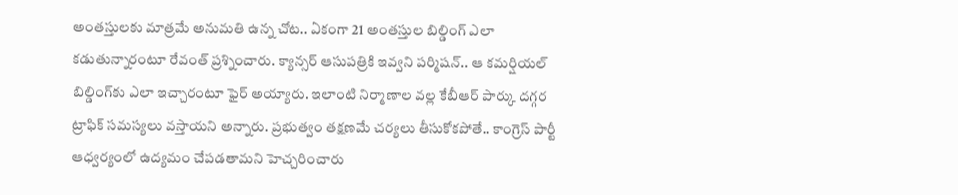అంతస్తులకు మాత్రమే అనుమతి ఉన్న చోట.. ఏకంగా 21 అంతస్తుల బిల్డింగ్ ఎలా కడుతున్నారంటూ రేవంత్ ప్రశ్నించారు. క్యాన్సర్ ఆసుపత్రికి ఇవ్వని పర్మిషన్.. ఆ కమర్షియల్ బిల్డింగ్‌కు ఎలా ఇచ్చారంటూ ఫైర్ అయ్యారు. ఇలాంటి నిర్మాణాల వల్ల కేబీఆర్ పార్కు దగ్గర ట్రాఫిక్ సమస్యలు వస్తాయని అన్నారు. ప్రభుత్వం తక్షణమే చర్యలు తీసుకోకపోతే.. కాంగ్రెస్ పార్టీ ఆధ్వర్యంలో ఉద్యమం చేపడతామని హెచ్చరించారు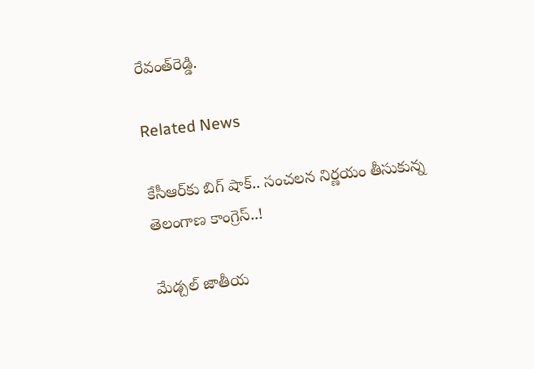రేవంత్‌రెడ్డి.

Related News

కేసీఆర్‌కు బిగ్ షాక్.. సంచలన నిర్ణయం తీసుకున్న తెలంగాణ కాంగ్రెస్..!

మేడ్చల్ జాతీయ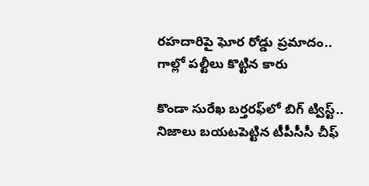రహదారిపై ఘోర రోడ్డు ప్రమాదం.. గాల్లో పల్టీలు కొట్టిన కారు

కొండా సురేఖ బర్తరఫ్‌లో బిగ్ ట్విస్ట్.. నిజాలు బయటపెట్టిన టీపీసీసీ చీఫ్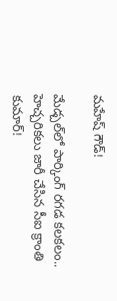మహేష్ గౌడ్!

మేడ్చల్‌లో పార్కింగ్ రగడ కలకలం.. హెచ్చరికలు జారీ చేసిన సీఐ క్రాంతి కుమార్!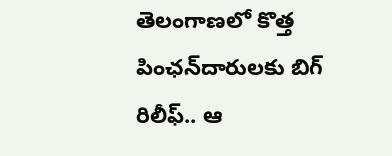తెలంగాణలో కొత్త పింఛన్‌‌దారులకు బిగ్ రిలీఫ్.. ఆ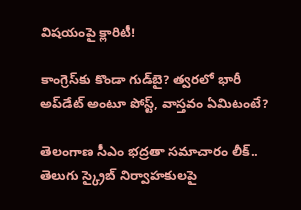విషయంపై క్లారిటీ!

కాంగ్రెస్‌కు కొండా‌ గుడ్‌బై? త్వరలో భారీ అప్‌డేట్ అంటూ పోస్ట్, వాస్తవం ఏమిటంటే?

తెలంగాణ సీఎం భద్రతా సమాచారం లీక్.. తెలుగు స్క్రైబ్ నిర్వాహకులపై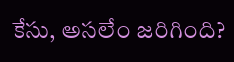కేసు, అసలేం జరిగింది?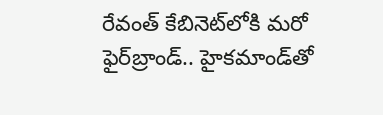రేవంత్‌ కేబినెట్‌లోకి మరో ఫైర్‌బ్రాండ్.. హైకమాండ్‌తో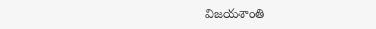విజయశాంతి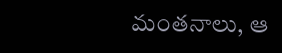మంతనాలు, ఆ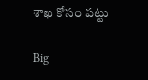శాఖ కోసం పట్టు

Big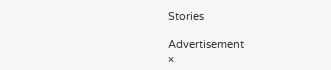Stories

Advertisement
×